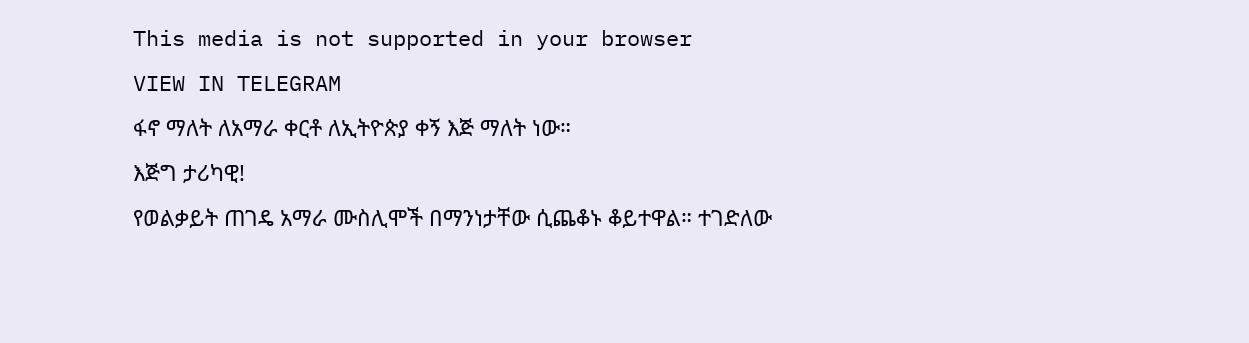This media is not supported in your browser
VIEW IN TELEGRAM
ፋኖ ማለት ለአማራ ቀርቶ ለኢትዮጵያ ቀኝ እጅ ማለት ነው።
እጅግ ታሪካዊ!
የወልቃይት ጠገዴ አማራ ሙስሊሞች በማንነታቸው ሲጨቆኑ ቆይተዋል። ተገድለው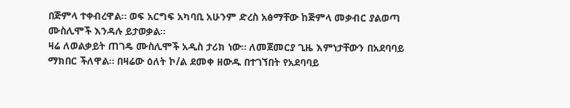በጅምላ ተቀብረዋል። ወፍ አርግፍ አካባቢ አሁንም ድረስ አፅማቸው ከጅምላ መቃብር ያልወጣ ሙስሊሞች እንዳሉ ይታወቃል።
ዛሬ ለወልቃይት ጠገዴ ሙስሊሞች አዲስ ታሪክ ነው። ለመጀመርያ ጊዜ እምነታቸውን በአደባባይ ማክበር ችለዋል። በዛሬው ዕለት ኮ/ል ደመቀ ዘውዱ በተገኘበት የአደባባይ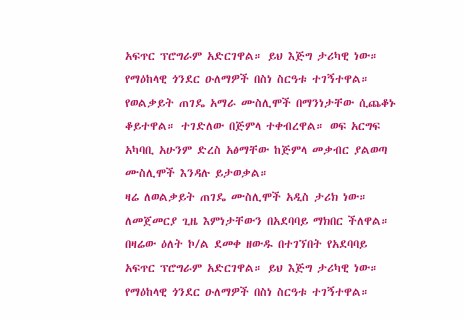አፍጥር ፕሮግራም አድርገዋል። ይህ እጅግ ታሪካዊ ነው። የማዕከላዊ ጎንደር ዑለማዎች በስነ ስርዓቱ ተገኝተዋል።
የወልቃይት ጠገዴ አማራ ሙስሊሞች በማንነታቸው ሲጨቆኑ ቆይተዋል። ተገድለው በጅምላ ተቀብረዋል። ወፍ አርግፍ አካባቢ አሁንም ድረስ አፅማቸው ከጅምላ መቃብር ያልወጣ ሙስሊሞች እንዳሉ ይታወቃል።
ዛሬ ለወልቃይት ጠገዴ ሙስሊሞች አዲስ ታሪክ ነው። ለመጀመርያ ጊዜ እምነታቸውን በአደባባይ ማክበር ችለዋል። በዛሬው ዕለት ኮ/ል ደመቀ ዘውዱ በተገኘበት የአደባባይ አፍጥር ፕሮግራም አድርገዋል። ይህ እጅግ ታሪካዊ ነው። የማዕከላዊ ጎንደር ዑለማዎች በስነ ስርዓቱ ተገኝተዋል።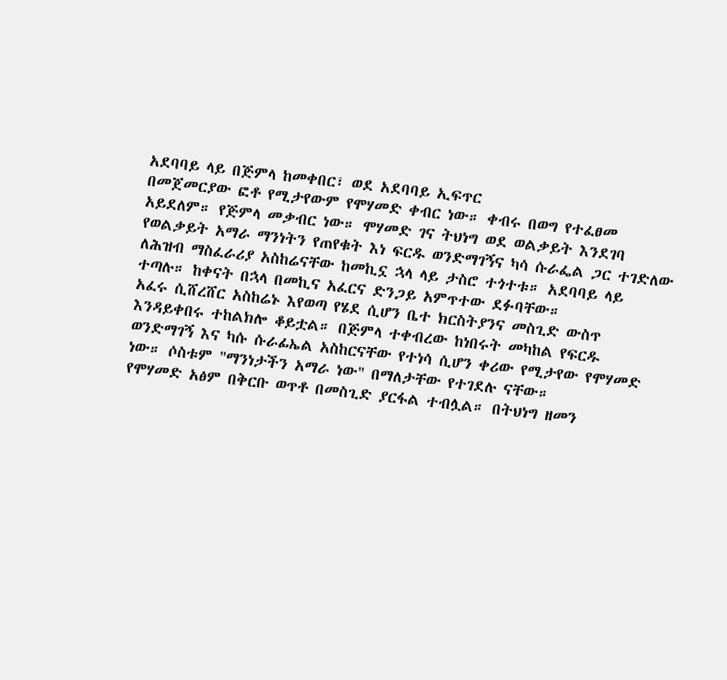አደባባይ ላይ በጅምላ ከመቀበር፣ ወደ አደባባይ ኢፍጥር
በመጀመርያው ፎቶ የሚታየውም የሞሃመድ ቀብር ነው። ቀብሩ በወግ የተፈፀመ አይደለም። የጅምላ መቃብር ነው። ሞሃመድ ገና ትህነግ ወደ ወልቃይት እንደገባ የወልቃይት አማራ ማንነትን የጠየቁት እነ ፍርዱ ወንድማገኝና ካሳ ሱራፌል ጋር ተገድለው ለሕዝብ ማስፈራሪያ አስከሬናቸው ከመኪኗ ኋላ ላይ ታስሮ ተጎተቱ። አደባባይ ላይ ተጣሉ። ከቀናት በኋላ በመኪና አፈርና ድንጋይ አምጥተው ደፉባቸው።
አፈሩ ሲሸረሸር አስከሬኑ እየወጣ የሄደ ሲሆን ቤተ ክርስትያንና መስጊድ ውስጥ እንዳይቀበሩ ተከልክሎ ቆይቷል። በጅምላ ተቀብረው ከነበሩት መካከል የፍርዱ ወንድማገኝ እና ካሱ ሱራፊኤል አስከርናቸው የተነሳ ሲሆን ቀሪው የሚታየው የሞሃመድ ነው። ሶስቱም "ማንነታችን አማራ ነው" በማለታቸው የተገደሉ ናቸው።
የሞሃመድ አፅም በቅርቡ ወጥቶ በመስጊድ ያርፋል ተብሏል። በትህነግ ዘመን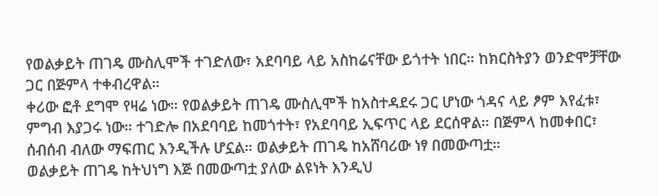የወልቃይት ጠገዴ ሙስሊሞች ተገድለው፣ አደባባይ ላይ አስከሬናቸው ይጎተት ነበር። ከክርስትያን ወንድሞቻቸው ጋር በጅምላ ተቀብረዋል።
ቀሪው ፎቶ ደግሞ የዛሬ ነው። የወልቃይት ጠገዴ ሙስሊሞች ከአስተዳደሩ ጋር ሆነው ጎዳና ላይ ፆም እየፈቱ፣ ምግብ እያጋሩ ነው። ተገድሎ በአደባባይ ከመጎተት፣ የአደባባይ ኢፍጥር ላይ ደርሰዋል። በጅምላ ከመቀበር፣ ሰብሰብ ብለው ማፍጠር እንዲችሉ ሆኗል። ወልቃይት ጠገዴ ከአሸባሪው ነፃ በመውጣቷ።
ወልቃይት ጠገዴ ከትህነግ እጅ በመውጣቷ ያለው ልዩነት እንዲህ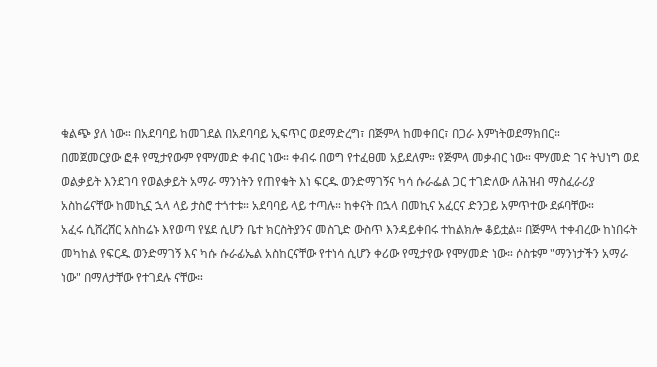ቁልጭ ያለ ነው። በአደባባይ ከመገደል በአደባባይ ኢፍጥር ወደማድረግ፣ በጅምላ ከመቀበር፣ በጋራ እምነትወደማክበር።
በመጀመርያው ፎቶ የሚታየውም የሞሃመድ ቀብር ነው። ቀብሩ በወግ የተፈፀመ አይደለም። የጅምላ መቃብር ነው። ሞሃመድ ገና ትህነግ ወደ ወልቃይት እንደገባ የወልቃይት አማራ ማንነትን የጠየቁት እነ ፍርዱ ወንድማገኝና ካሳ ሱራፌል ጋር ተገድለው ለሕዝብ ማስፈራሪያ አስከሬናቸው ከመኪኗ ኋላ ላይ ታስሮ ተጎተቱ። አደባባይ ላይ ተጣሉ። ከቀናት በኋላ በመኪና አፈርና ድንጋይ አምጥተው ደፉባቸው።
አፈሩ ሲሸረሸር አስከሬኑ እየወጣ የሄደ ሲሆን ቤተ ክርስትያንና መስጊድ ውስጥ እንዳይቀበሩ ተከልክሎ ቆይቷል። በጅምላ ተቀብረው ከነበሩት መካከል የፍርዱ ወንድማገኝ እና ካሱ ሱራፊኤል አስከርናቸው የተነሳ ሲሆን ቀሪው የሚታየው የሞሃመድ ነው። ሶስቱም "ማንነታችን አማራ ነው" በማለታቸው የተገደሉ ናቸው።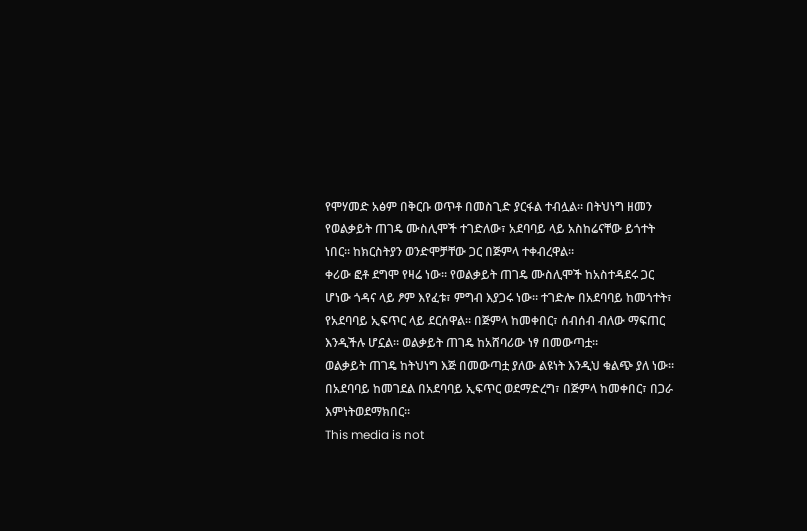የሞሃመድ አፅም በቅርቡ ወጥቶ በመስጊድ ያርፋል ተብሏል። በትህነግ ዘመን የወልቃይት ጠገዴ ሙስሊሞች ተገድለው፣ አደባባይ ላይ አስከሬናቸው ይጎተት ነበር። ከክርስትያን ወንድሞቻቸው ጋር በጅምላ ተቀብረዋል።
ቀሪው ፎቶ ደግሞ የዛሬ ነው። የወልቃይት ጠገዴ ሙስሊሞች ከአስተዳደሩ ጋር ሆነው ጎዳና ላይ ፆም እየፈቱ፣ ምግብ እያጋሩ ነው። ተገድሎ በአደባባይ ከመጎተት፣ የአደባባይ ኢፍጥር ላይ ደርሰዋል። በጅምላ ከመቀበር፣ ሰብሰብ ብለው ማፍጠር እንዲችሉ ሆኗል። ወልቃይት ጠገዴ ከአሸባሪው ነፃ በመውጣቷ።
ወልቃይት ጠገዴ ከትህነግ እጅ በመውጣቷ ያለው ልዩነት እንዲህ ቁልጭ ያለ ነው። በአደባባይ ከመገደል በአደባባይ ኢፍጥር ወደማድረግ፣ በጅምላ ከመቀበር፣ በጋራ እምነትወደማክበር።
This media is not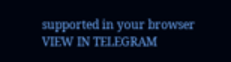supported in your browser
VIEW IN TELEGRAM